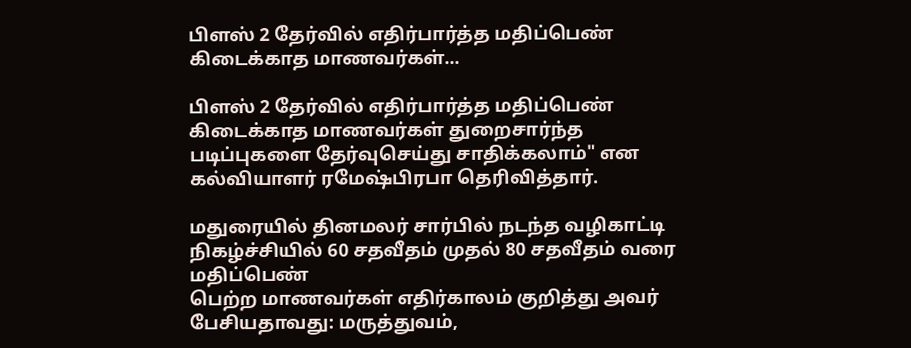பிளஸ் 2 தேர்வில் எதிர்பார்த்த மதிப்பெண் கிடைக்காத மாணவர்கள்...

பிளஸ் 2 தேர்வில் எதிர்பார்த்த மதிப்பெண் கிடைக்காத மாணவர்கள் துறைசார்ந்த படிப்புகளை தேர்வுசெய்து சாதிக்கலாம்" என கல்வியாளர் ரமேஷ்பிரபா தெரிவித்தார்.

மதுரையில் தினமலர் சார்பில் நடந்த வழிகாட்டி நிகழ்ச்சியில் 60 சதவீதம் முதல் 80 சதவீதம் வரை மதிப்பெண்
பெற்ற மாணவர்கள் எதிர்காலம் குறித்து அவர் பேசியதாவது: மருத்துவம்,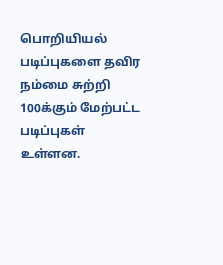பொறியியல் படிப்புகளை தவிர நம்மை சுற்றி 100க்கும் மேற்பட்ட படிப்புகள் உள்ளன.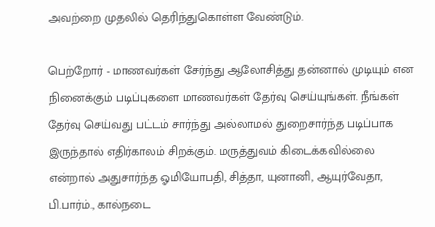அவற்றை முதலில் தெரிந்துகொள்ள வேண்டும்.

பெற்றோர் - மாணவர்கள் சேர்ந்து ஆலோசித்து தன்னால் முடியும் என நினைக்கும் படிப்புகளை மாணவர்கள் தேர்வு செய்யுங்கள். நீங்கள் தேர்வு செய்வது பட்டம் சார்ந்து அல்லாமல் துறைசார்ந்த படிப்பாக இருந்தால் எதிர்காலம் சிறக்கும். மருத்துவம் கிடைக்கவில்லை என்றால் அதுசார்ந்த ஓமியோபதி, சித்தா, யுனானி, ஆயுர்வேதா, பி.பார்ம்., கால்நடை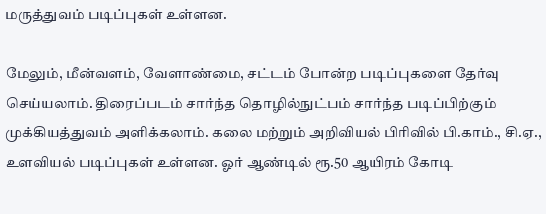மருத்துவம் படிப்புகள் உள்ளன.

மேலும், மீன்வளம், வேளாண்மை, சட்டம் போன்ற படிப்புகளை தேர்வு செய்யலாம். திரைப்படம் சார்ந்த தொழில்நுட்பம் சார்ந்த படிப்பிற்கும் முக்கியத்துவம் அளிக்கலாம். கலை மற்றும் அறிவியல் பிரிவில் பி.காம்., சி.ஏ., உளவியல் படிப்புகள் உள்ளன. ஓர் ஆண்டில் ரூ.50 ஆயிரம் கோடி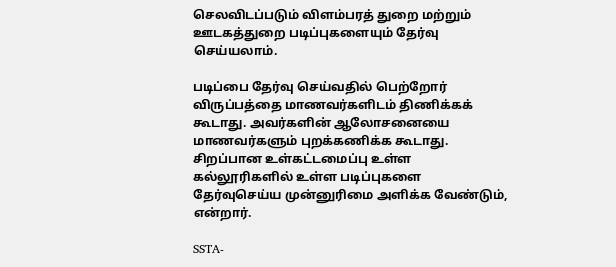செலவிடப்படும் விளம்பரத் துறை மற்றும் ஊடகத்துறை படிப்புகளையும் தேர்வு செய்யலாம்.

படிப்பை தேர்வு செய்வதில் பெற்றோர் விருப்பத்தை மாணவர்களிடம் திணிக்கக் கூடாது. அவர்களின் ஆலோசனையை மாணவர்களும் புறக்கணிக்க கூடாது. சிறப்பான உள்கட்டமைப்பு உள்ள கல்லூரிகளில் உள்ள படிப்புகளை தேர்வுசெய்ய முன்னுரிமை அளிக்க வேண்டும், என்றார்.

SSTA-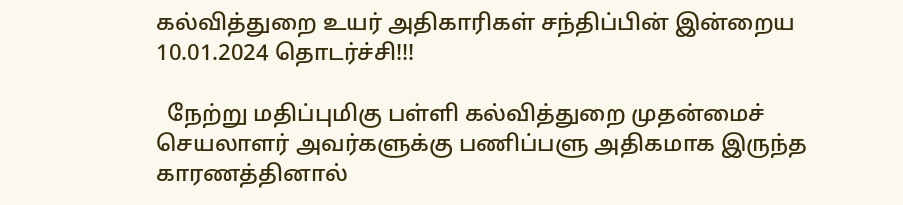கல்வித்துறை உயர் அதிகாரிகள் சந்திப்பின் இன்றைய 10.01.2024 தொடர்ச்சி!!!

  நேற்று மதிப்புமிகு பள்ளி கல்வித்துறை முதன்மைச் செயலாளர் அவர்களுக்கு பணிப்பளு அதிகமாக இருந்த காரணத்தினால்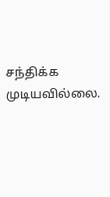சந்திக்க முடியவில்லை.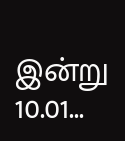இன்று 10.01...